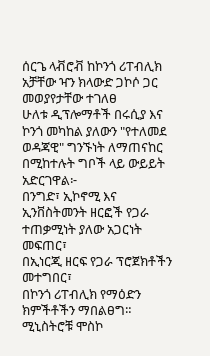ሰርጌ ላቭሮቭ ከኮንጎ ሪፐብሊክ አቻቸው ዣን ክላውድ ጋኮሶ ጋር መወያየታቸው ተገለፀ
ሁለቱ ዲፕሎማቶች በሩሲያ እና ኮንጎ መካከል ያለውን "የተለመደ ወዳጃዊ" ግንኙነት ለማጠናከር በሚከተሉት ግቦች ላይ ውይይት አድርገዋል፦
በንግድ፣ ኢኮኖሚ እና ኢንቨስትመንት ዘርፎች የጋራ ተጠቃሚነት ያለው አጋርነት መፍጠር፣
በኢነርጂ ዘርፍ የጋራ ፕሮጀክቶችን መተግበር፣
በኮንጎ ሪፐብሊክ የማዕድን ክምችቶችን ማበልፀግ።
ሚኒስትሮቹ ሞስኮ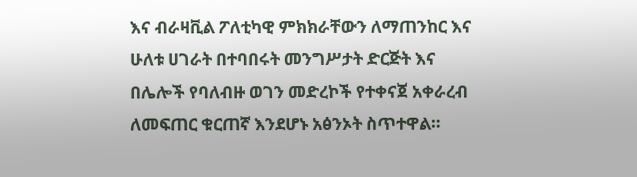እና ብራዛቪል ፖለቲካዊ ምክክራቸውን ለማጠንከር እና ሁለቱ ሀገራት በተባበሩት መንግሥታት ድርጅት እና በሌሎች የባለብዙ ወገን መድረኮች የተቀናጀ አቀራረብ ለመፍጠር ቁርጠኛ እንደሆኑ አፅንኦት ስጥተዋል።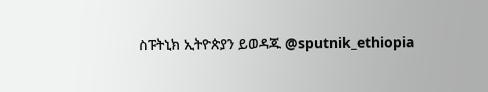ስፑትኒክ ኢትዮጵያን ይወዳጁ @sputnik_ethiopia